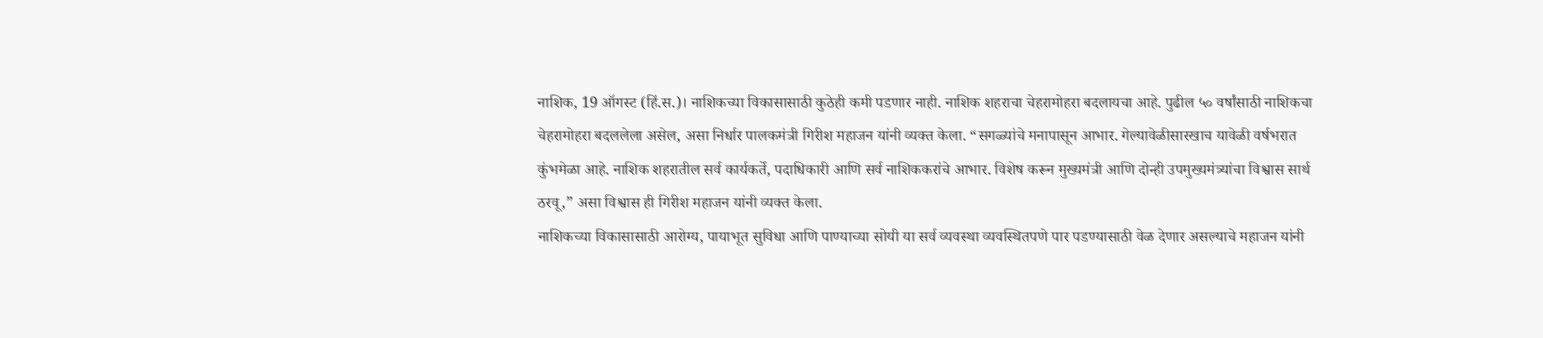नाशिक, 19 ऑगस्ट (हिं.स.)। नाशिकच्या विकासासाठी कुठेही कमी पडणार नाही. नाशिक शहराचा चेहरामोहरा बदलायचा आहे. पुढील ५० वर्षांसाठी नाशिकचा चेहरामोहरा बदललेला असेल, असा निर्धार पालकमंत्री गिरीश महाजन यांनी व्यक्त केला. “सगळ्यांचे मनापासून आभार. गेल्यावेळीसारखाच यावेळी वर्षभरात कुंभमेळा आहे. नाशिक शहरातील सर्व कार्यकर्ते, पदाधिकारी आणि सर्व नाशिककरांचे आभार. विशेष करून मुख्यमंत्री आणि दोन्ही उपमुख्यमंत्र्यांचा विश्वास सार्थ ठरवू,” असा विश्वास ही गिरीश महाजन यांनी व्यक्त केला.
नाशिकच्या विकासासाठी आरोग्य, पायाभूत सुविधा आणि पाण्याच्या सोयी या सर्व व्यवस्था व्यवस्थितपणे पार पडण्यासाठी वेळ देणार असल्याचे महाजन यांनी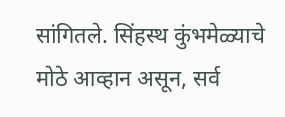सांगितले. सिंहस्थ कुंभमेळ्याचे मोठे आव्हान असून, सर्व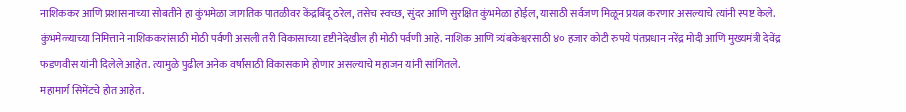नाशिककर आणि प्रशासनाच्या सोबतीने हा कुंभमेळा जागतिक पातळीवर केंद्रबिंदू ठरेल, तसेच स्वच्छ, सुंदर आणि सुरक्षित कुंभमेळा होईल, यासाठी सर्वजण मिळून प्रयत्न करणार असल्याचे त्यांनी स्पष्ट केले. कुंभमेळ्याच्या निमित्ताने नाशिककरांसाठी मोठी पर्वणी असली तरी विकासाच्या दृष्टीनेदेखील ही मोठी पर्वणी आहे. नाशिक आणि त्र्यंबकेश्वरसाठी ४० हजार कोटी रुपये पंतप्रधान नरेंद्र मोदी आणि मुख्यमंत्री देवेंद्र फडणवीस यांनी दिलेले आहेत. त्यामुळे पुढील अनेक वर्षांसाठी विकासकामे होणार असल्याचे महाजन यांनी सांगितले.
महामार्ग सिमेंटचे होत आहेत.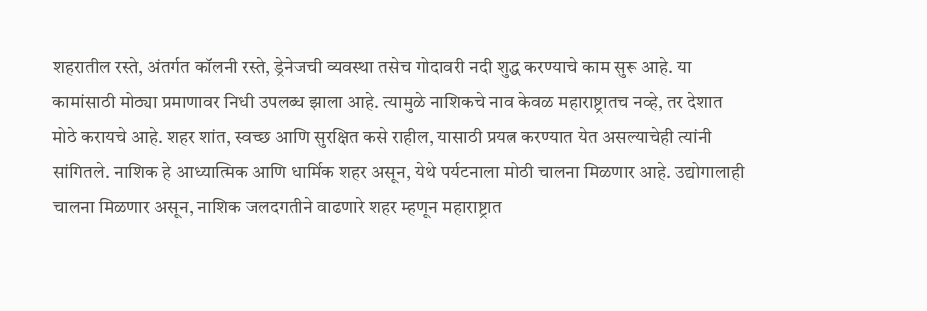शहरातील रस्ते, अंतर्गत कॉलनी रस्ते, ड्रेनेजची व्यवस्था तसेच गोदावरी नदी शुद्ध करण्याचे काम सुरू आहे. या कामांसाठी मोठ्या प्रमाणावर निधी उपलब्ध झाला आहे. त्यामुळे नाशिकचे नाव केवळ महाराष्ट्रातच नव्हे, तर देशात मोठे करायचे आहे. शहर शांत, स्वच्छ आणि सुरक्षित कसे राहील, यासाठी प्रयत्न करण्यात येत असल्याचेही त्यांनी सांगितले. नाशिक हे आध्यात्मिक आणि धार्मिक शहर असून, येथे पर्यटनाला मोठी चालना मिळणार आहे. उद्योगालाही चालना मिळणार असून, नाशिक जलदगतीने वाढणारे शहर म्हणून महाराष्ट्रात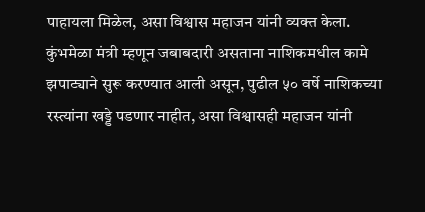पाहायला मिळेल, असा विश्वास महाजन यांनी व्यक्त केला. कुंभमेळा मंत्री म्हणून जबाबदारी असताना नाशिकमधील कामे झपाट्याने सुरू करण्यात आली असून, पुढील ५० वर्षे नाशिकच्या रस्त्यांना खड्डे पडणार नाहीत, असा विश्वासही महाजन यांनी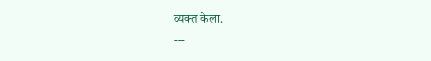व्यक्त केला.
---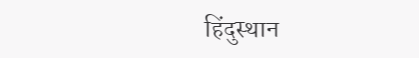हिंदुस्थान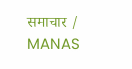समाचार / MANAS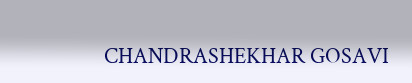CHANDRASHEKHAR GOSAVI